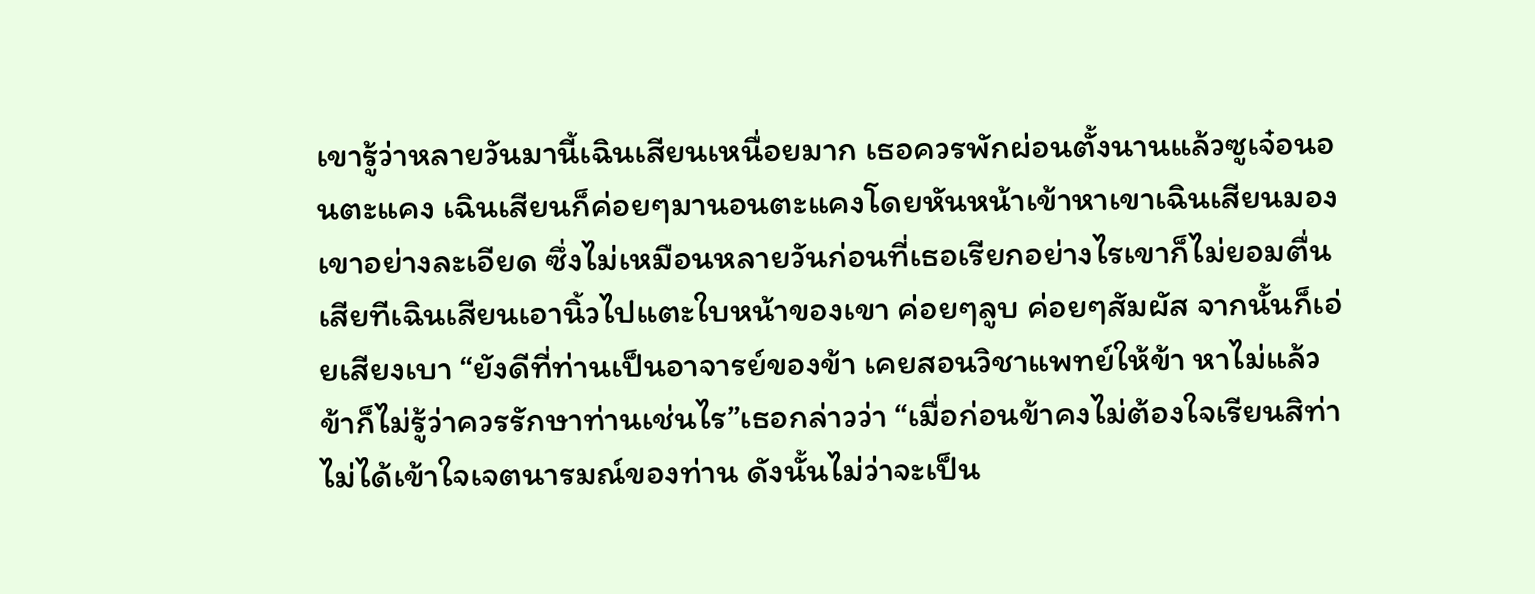เขารู้ว่าหลายวันมานี้เฉินเสียนเหนื่อยมาก เธอควรพักผ่อนตั้งนานแล้วซูเจ๋อนอนตะแคง เฉินเสียนก็ค่อยๆมานอนตะแคงโดยหันหน้าเข้าหาเขาเฉินเสียนมองเขาอย่างละเอียด ซึ่งไม่เหมือนหลายวันก่อนที่เธอเรียกอย่างไรเขาก็ไม่ยอมตื่นเสียทีเฉินเสียนเอานิ้วไปแตะใบหน้าของเขา ค่อยๆลูบ ค่อยๆสัมผัส จากนั้นก็เอ่ยเสียงเบา “ยังดีที่ท่านเป็นอาจารย์ของข้า เคยสอนวิชาแพทย์ให้ข้า หาไม่แล้ว ข้าก็ไม่รู้ว่าควรรักษาท่านเช่นไร”เธอกล่าวว่า “เมื่อก่อนข้าคงไม่ต้องใจเรียนสิท่า ไม่ได้เข้าใจเจตนารมณ์ของท่าน ดังนั้นไม่ว่าจะเป็น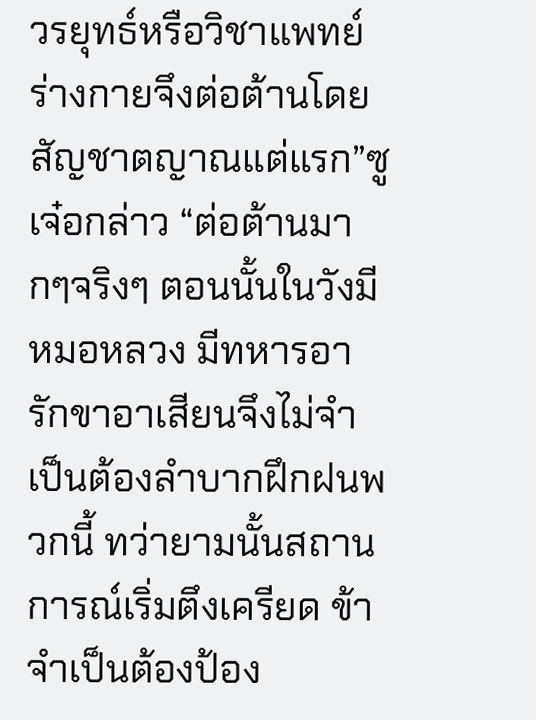วรยุทธ์หรือวิชาแพทย์ ร่างกายจึงต่อต้านโดยสัญชาตญาณแต่แรก”ซูเจ๋อกล่าว “ต่อต้านมากๆจริงๆ ตอนนั้นในวังมีหมอหลวง มีทหารอารักขาอาเสียนจึงไม่จำเป็นต้องลำบากฝึกฝนพวกนี้ ทว่ายามนั้นสถานการณ์เริ่มตึงเครียด ข้าจำเป็นต้องป้อง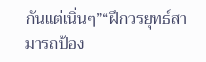กันแต่เนิ่นๆ”“ฝึกวรยุทธ์สามารถป้อง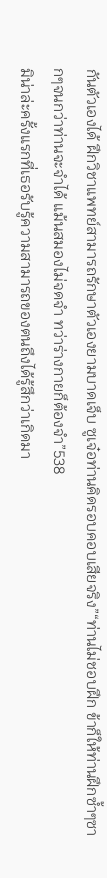กันตัวเองได้ ฝึกวิชาแพทย์สามารถรักษาตัวเองยามบาดเจ็บ ซูเจ๋อท่านคิดรอบคอบเสียจริง”“ท่านไม่ชอบฝึก ข้าก็ให้ท่านฝึกซํ้าๆซากๆจนกว่าท่านจะจำได้ แม้นสมองไม่จดจำ ทว่าร่างกายก็ต้องจำ”538
มิน่าล่ะครั้งแรกที่เธอรับรู้ความสามารถของตนถึงได้รู้สึกว่าเกิดมา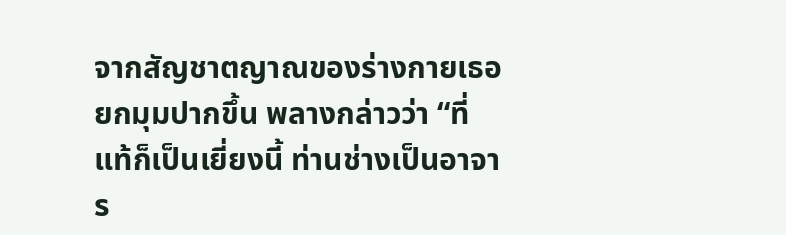จากสัญชาตญาณของร่างกายเธอยกมุมปากขึ้น พลางกล่าวว่า “ที่แท้ก็เป็นเยี่ยงนี้ ท่านช่างเป็นอาจาร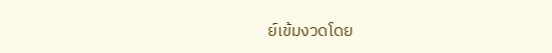ย์เข้มงวดโดย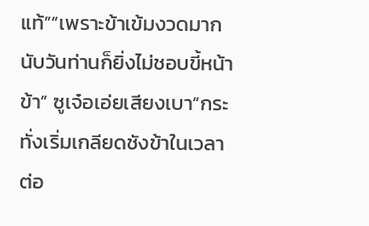แท้”“เพราะข้าเข้มงวดมาก นับวันท่านก็ยิ่งไม่ชอบขี้หน้าข้า” ซูเจ๋อเอ่ยเสียงเบา“กระทั่งเริ่มเกลียดชังข้าในเวลาต่อ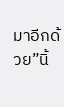มาอีกด้วย”นิ้